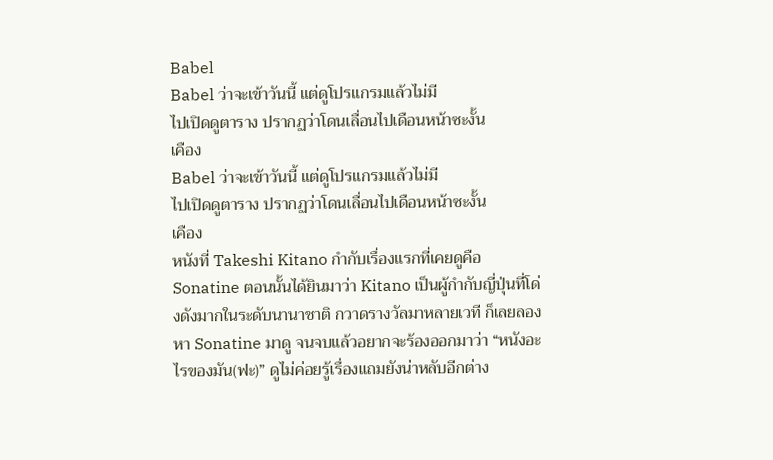Babel
Babel ว่าจะเข้าวันนี้ แต่ดูโปรแกรมแล้วไม่มี
ไปเปิดดูตาราง ปรากฏว่าโดนเลื่อนไปเดือนหน้าซะงั้น
เคือง
Babel ว่าจะเข้าวันนี้ แต่ดูโปรแกรมแล้วไม่มี
ไปเปิดดูตาราง ปรากฏว่าโดนเลื่อนไปเดือนหน้าซะงั้น
เคือง
หนังที่ Takeshi Kitano กำกับเรื่องแรกที่เคยดูคือ Sonatine ตอนนั้นได้ยินมาว่า Kitano เป็นผู้กำกับญี่ปุ่นที่โด่งดังมากในระดับนานาชาติ กวาดรางวัลมาหลายเวที ก็เลยลองหา Sonatine มาดู จนจบแล้วอยากจะร้องออกมาว่า “หนังอะไรของมัน(ฟะ)” ดูไม่ค่อยรู้เรื่องแถมยังน่าหลับอีกต่าง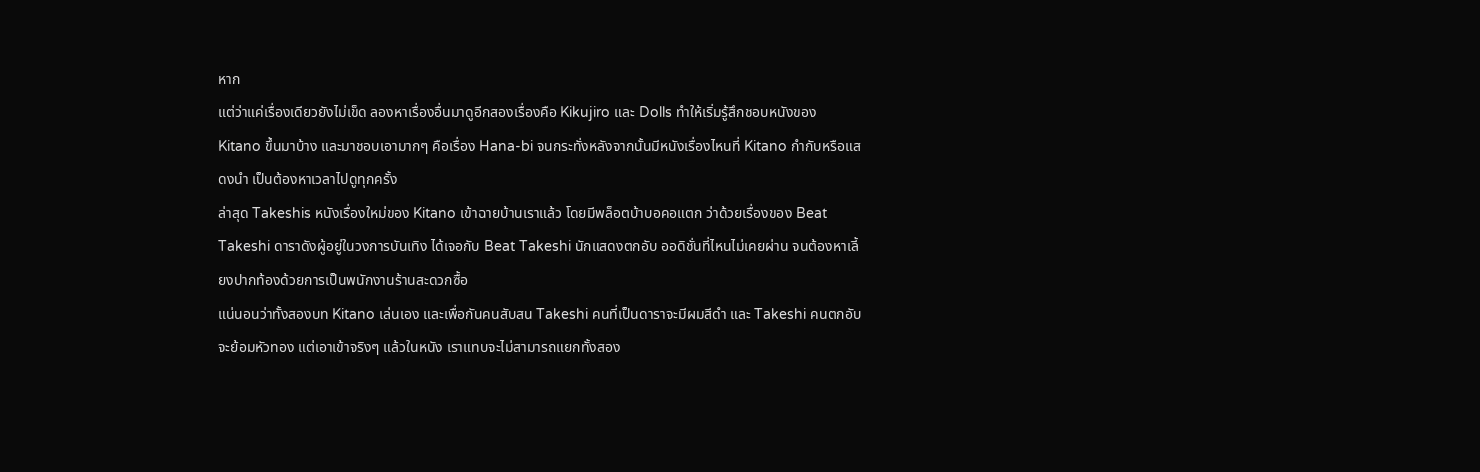หาก
แต่ว่าแค่เรื่องเดียวยังไม่เข็ด ลองหาเรื่องอื่นมาดูอีกสองเรื่องคือ Kikujiro และ Dolls ทำให้เริ่มรู้สึกชอบหนังของ Kitano ขึ้นมาบ้าง และมาชอบเอามากๆ คือเรื่อง Hana-bi จนกระทั่งหลังจากนั้นมีหนังเรื่องไหนที่ Kitano กำกับหรือแสดงนำ เป็นต้องหาเวลาไปดูทุกครั้ง
ล่าสุด Takeshis หนังเรื่องใหม่ของ Kitano เข้าฉายบ้านเราแล้ว โดยมีพล็อตบ้าบอคอแตก ว่าด้วยเรื่องของ Beat Takeshi ดาราดังผู้อยู่ในวงการบันเทิง ได้เจอกับ Beat Takeshi นักแสดงตกอับ ออดิชั่นที่ไหนไม่เคยผ่าน จนต้องหาเลี้ยงปากท้องด้วยการเป็นพนักงานร้านสะดวกซื้อ
แน่นอนว่าทั้งสองบท Kitano เล่นเอง และเพื่อกันคนสับสน Takeshi คนที่เป็นดาราจะมีผมสีดำ และ Takeshi คนตกอับจะย้อมหัวทอง แต่เอาเข้าจริงๆ แล้วในหนัง เราแทบจะไม่สามารถแยกทั้งสอง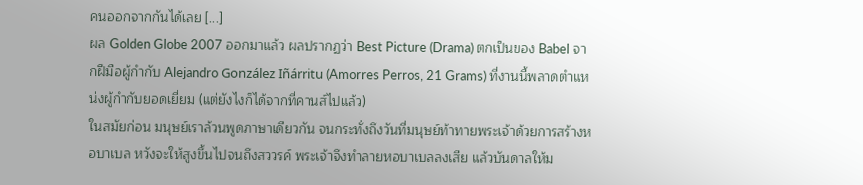คนออกจากกันได้เลย [...]
ผล Golden Globe 2007 ออกมาแล้ว ผลปรากฏว่า Best Picture (Drama) ตกเป็นของ Babel จากฝีมือผู้กำกับ Alejandro González Iñárritu (Amorres Perros, 21 Grams) ที่งานนี้พลาดตำแหน่งผู้กำกับยอดเยี่ยม (แต่ยังไงก็ได้จากที่คานส์ไปแล้ว)
ในสมัยก่อน มนุษย์เราล้วนพูดภาษาเดียวกัน จนกระทั่งถึงวันที่มนุษย์ท้าทายพระเจ้าด้วยการสร้างหอบาเบล หวังจะให้สูงขึ้นไปจนถึงสววรค์ พระเจ้าจึงทำลายหอบาเบลลงเสีย แล้วบันดาลให้ม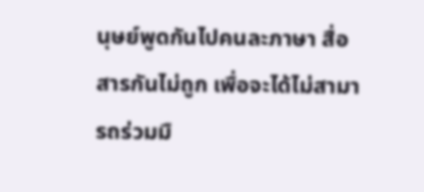นุษย์พูดกันไปคนละภาษา สื่อสารกันไม่ถูก เพื่อจะได้ไม่สามารถร่วมมื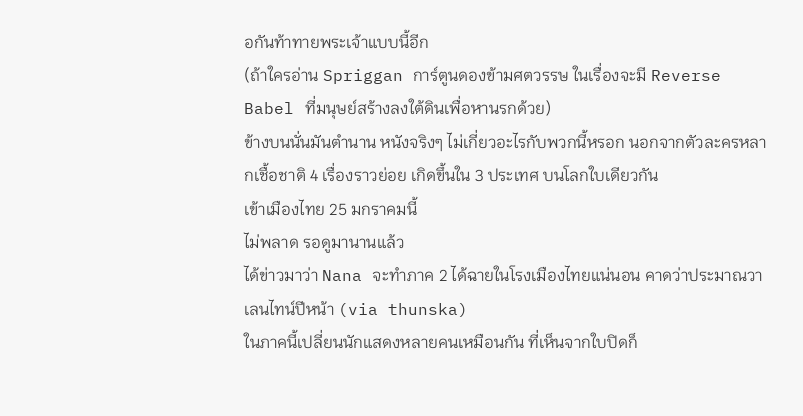อกันท้าทายพระเจ้าแบบนี้อีก
(ถ้าใครอ่าน Spriggan การ์ตูนดองข้ามศตวรรษ ในเรื่องจะมี Reverse Babel ที่มนุษย์สร้างลงใต้ดินเพื่อหานรกด้วย)
ข้างบนนั่นมันตำนาน หนังจริงๆ ไม่เกี่ยวอะไรกับพวกนี้หรอก นอกจากตัวละครหลากเชื้อชาติ 4 เรื่องราวย่อย เกิดขึ้นใน 3 ประเทศ บนโลกใบเดียวกัน
เข้าเมืองไทย 25 มกราคมนี้
ไม่พลาด รอดูมานานแล้ว
ได้ข่าวมาว่า Nana จะทำภาค 2 ได้ฉายในโรงเมืองไทยแน่นอน คาดว่าประมาณวาเลนไทน์ปีหน้า (via thunska)
ในภาคนี้เปลี่ยนนักแสดงหลายคนเหมือนกัน ที่เห็นจากใบปิดก็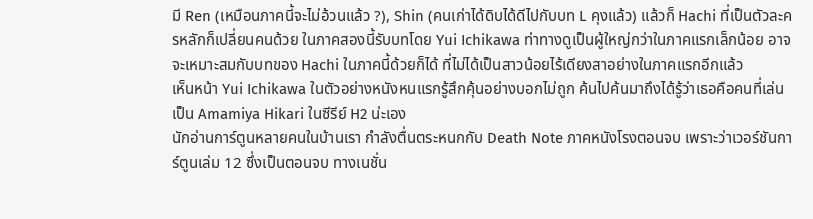มี Ren (เหมือนภาคนี้จะไม่อ้วนแล้ว ?), Shin (คนเก่าได้ดิบได้ดีไปกับบท L คุงแล้ว) แล้วก็ Hachi ที่เป็นตัวละครหลักก็เปลี่ยนคนด้วย ในภาคสองนี้รับบทโดย Yui Ichikawa ท่าทางดูเป็นผู้ใหญ่กว่าในภาคแรกเล็กน้อย อาจจะเหมาะสมกับบทของ Hachi ในภาคนี้ด้วยก็ได้ ที่ไม่ได้เป็นสาวน้อยไร้เดียงสาอย่างในภาคแรกอีกแล้ว
เห็นหน้า Yui Ichikawa ในตัวอย่างหนังหนแรกรู้สึกคุ้นอย่างบอกไม่ถูก ค้นไปค้นมาถึงได้รู้ว่าเธอคือคนที่เล่นเป็น Amamiya Hikari ในซีรีย์ H2 น่ะเอง
นักอ่านการ์ตูนหลายคนในบ้านเรา กำลังตื่นตระหนกกับ Death Note ภาคหนังโรงตอนจบ เพราะว่าเวอร์ชันการ์ตูนเล่ม 12 ซึ่งเป็นตอนจบ ทางเนชั่น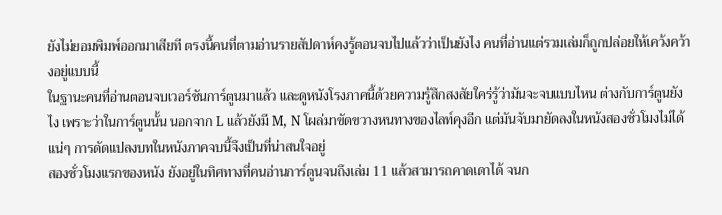ยังไม่ยอมพิมพ์ออกมาเสียที ตรงนี้คนที่ตามอ่านรายสัปดาห์คงรู้ตอนจบไปแล้วว่าเป็นยังไง คนที่อ่านแต่รวมเล่มก็ถูกปล่อยให้เคว้งคว้างอยู่แบบนี้
ในฐานะคนที่อ่านตอนจบเวอร์ชันการ์ตูนมาแล้ว และดูหนังโรงภาคนี้ด้วยความรู้สึกสงสัยใคร่รู้ว่ามันจะจบแบบไหน ต่างกับการ์ตูนยังไง เพราะว่าในการ์ตูนนั้น นอกจาก L แล้วยังมี M, N โผล่มาขัดขวางหนทางของไลท์คุงอีก แต่มันจับมายัดลงในหนังสองชั่วโมงไม่ได้แน่ๆ การดัดแปลงบทในหนังภาคจบนี้จึงเป็นที่น่าสนใจอยู่
สองชั่วโมงแรกของหนัง ยังอยู่ในทิศทางที่คนอ่านการ์ตูนจนถึงเล่ม 11 แล้วสามารถคาดเดาได้ จนก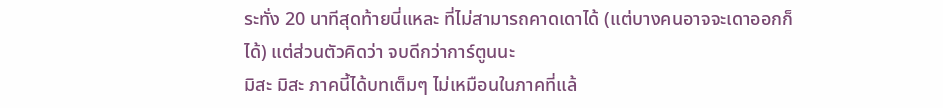ระทั่ง 20 นาทีสุดท้ายนี่แหละ ที่ไม่สามารถคาดเดาได้ (แต่บางคนอาจจะเดาออกก็ได้) แต่ส่วนตัวคิดว่า จบดีกว่าการ์ตูนนะ
มิสะ มิสะ ภาคนี้ได้บทเต็มๆ ไม่เหมือนในภาคที่แล้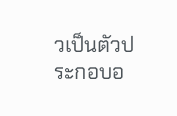วเป็นตัวประกอบอ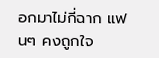อกมาไม่กี่ฉาก แฟนๆ คงถูกใจ